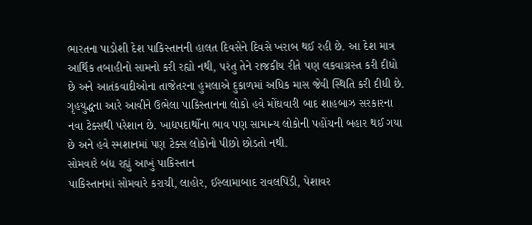ભારતના પાડોશી દેશ પાકિસ્તાનની હાલત દિવસેને દિવસે ખરાબ થઈ રહી છે. આ દેશ માત્ર આર્થિક તબાહીનો સામનો કરી રહ્યો નથી, પરંતુ તેને રાજકીય રીતે પણ લકવાગ્રસ્ત કરી દીધો છે અને આતંકવાદીઓના તાજેતરના હુમલાએ દુકાળમાં અધિક માસ જેવી સ્થિતિ કરી દીધી છે. ગૃહયુદ્ધના આરે આવીને ઉભેલા પાકિસ્તાનના લોકો હવે મોંઘવારી બાદ શાહબાઝ સરકારના નવા ટેક્સથી પરેશાન છે. ખાદ્યપદાર્થોના ભાવ પણ સામાન્ય લોકોની પહોંચની બહાર થઈ ગયા છે અને હવે સ્મશાનમાં પણ ટેક્સ લોકોનો પીછો છોડતો નથી.
સોમવારે બંધ રહ્યું આખું પાકિસ્તાન
પાકિસ્તાનમાં સોમવારે કરાચી, લાહોર, ઈસ્લામાબાદ રાવલપિંડી, પેશાવર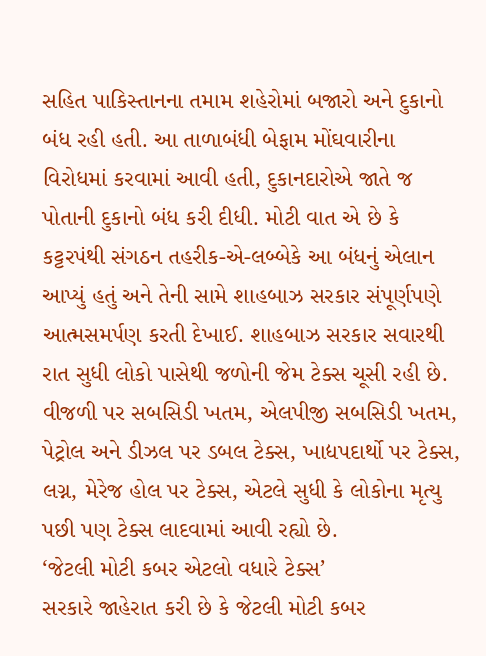સહિત પાકિસ્તાનના તમામ શહેરોમાં બજારો અને દુકાનો બંધ રહી હતી. આ તાળાબંધી બેફામ મોંઘવારીના વિરોધમાં કરવામાં આવી હતી, દુકાનદારોએ જાતે જ પોતાની દુકાનો બંધ કરી દીધી. મોટી વાત એ છે કે કટ્ટરપંથી સંગઠન તહરીક-એ-લબ્બેકે આ બંધનું એલાન આપ્યું હતું અને તેની સામે શાહબાઝ સરકાર સંપૂર્ણપણે આત્મસમર્પણ કરતી દેખાઈ. શાહબાઝ સરકાર સવારથી રાત સુધી લોકો પાસેથી જળોની જેમ ટેક્સ ચૂસી રહી છે. વીજળી પર સબસિડી ખતમ, એલપીજી સબસિડી ખતમ, પેટ્રોલ અને ડીઝલ પર ડબલ ટેક્સ, ખાદ્યપદાર્થો પર ટેક્સ, લગ્ન, મેરેજ હોલ પર ટેક્સ, એટલે સુધી કે લોકોના મૃત્યુ પછી પણ ટેક્સ લાદવામાં આવી રહ્યો છે.
‘જેટલી મોટી કબર એટલો વધારે ટેક્સ’
સરકારે જાહેરાત કરી છે કે જેટલી મોટી કબર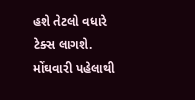હશે તેટલો વધારે ટેક્સ લાગશે. મોંઘવારી પહેલાથી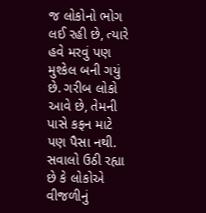જ લોકોનો ભોગ લઈ રહી છે, ત્યારે હવે મરવું પણ મુશ્કેલ બની ગયું છે. ગરીબ લોકો આવે છે, તેમની પાસે કફન માટે પણ પૈસા નથી. સવાલો ઉઠી રહ્યા છે કે લોકોએ વીજળીનું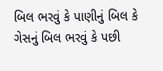બિલ ભરવું કે પાણીનું બિલ કે ગેસનું બિલ ભરવું કે પછી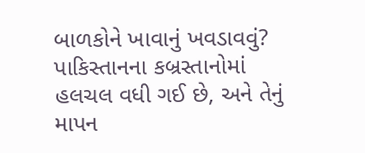બાળકોને ખાવાનું ખવડાવવું? પાકિસ્તાનના કબ્રસ્તાનોમાં હલચલ વધી ગઈ છે, અને તેનું માપન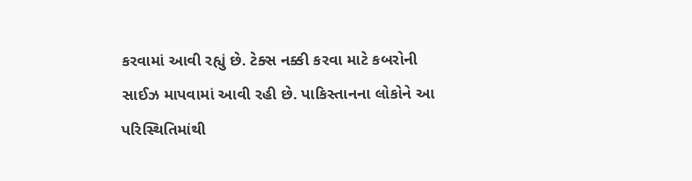કરવામાં આવી રહ્યું છે. ટેક્સ નક્કી કરવા માટે કબરોની સાઈઝ માપવામાં આવી રહી છે. પાકિસ્તાનના લોકોને આ પરિસ્થિતિમાંથી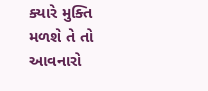ક્યારે મુક્તિ મળશે તે તો આવનારો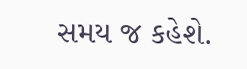સમય જ કહેશે.